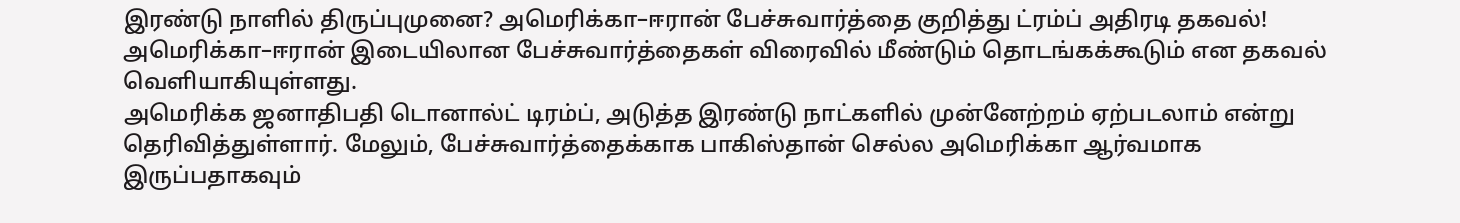இரண்டு நாளில் திருப்புமுனை? அமெரிக்கா–ஈரான் பேச்சுவார்த்தை குறித்து ட்ரம்ப் அதிரடி தகவல்!
அமெரிக்கா–ஈரான் இடையிலான பேச்சுவார்த்தைகள் விரைவில் மீண்டும் தொடங்கக்கூடும் என தகவல் வெளியாகியுள்ளது.
அமெரிக்க ஜனாதிபதி டொனால்ட் டிரம்ப், அடுத்த இரண்டு நாட்களில் முன்னேற்றம் ஏற்படலாம் என்று தெரிவித்துள்ளார். மேலும், பேச்சுவார்த்தைக்காக பாகிஸ்தான் செல்ல அமெரிக்கா ஆர்வமாக இருப்பதாகவும்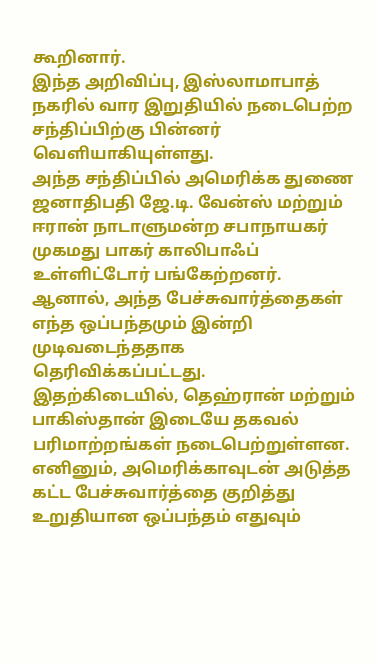கூறினார்.
இந்த அறிவிப்பு, இஸ்லாமாபாத் நகரில் வார இறுதியில் நடைபெற்ற சந்திப்பிற்கு பின்னர் வெளியாகியுள்ளது.
அந்த சந்திப்பில் அமெரிக்க துணை ஜனாதிபதி ஜே.டி. வேன்ஸ் மற்றும் ஈரான் நாடாளுமன்ற சபாநாயகர் முகமது பாகர் காலிபாஃப் உள்ளிட்டோர் பங்கேற்றனர்.
ஆனால், அந்த பேச்சுவார்த்தைகள் எந்த ஒப்பந்தமும் இன்றி முடிவடைந்ததாக தெரிவிக்கப்பட்டது.
இதற்கிடையில், தெஹ்ரான் மற்றும் பாகிஸ்தான் இடையே தகவல் பரிமாற்றங்கள் நடைபெற்றுள்ளன. எனினும், அமெரிக்காவுடன் அடுத்த கட்ட பேச்சுவார்த்தை குறித்து உறுதியான ஒப்பந்தம் எதுவும்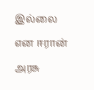இல்லை என ஈரான் அரசு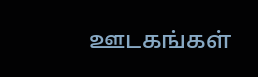ஊடகங்கள்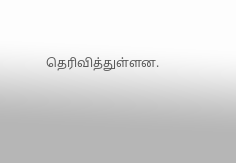தெரிவித்துள்ளன.